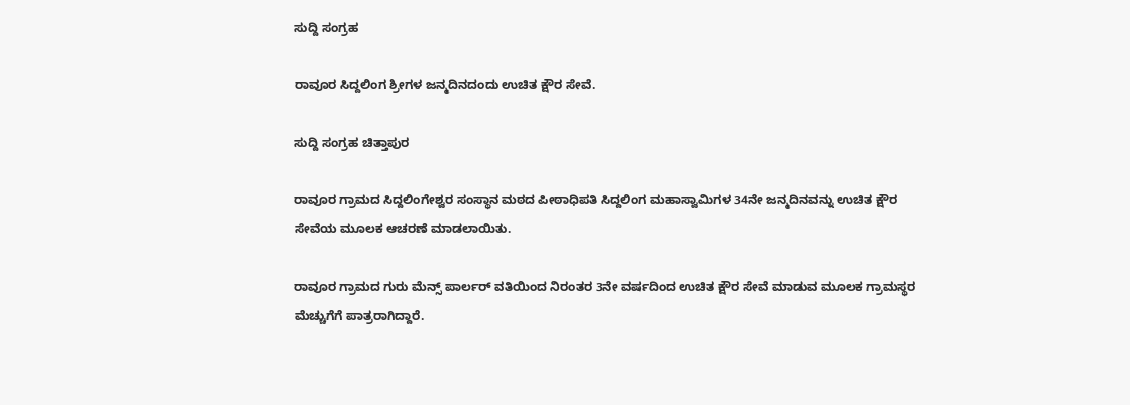ಸುದ್ದಿ ಸಂಗ್ರಹ

ರಾವೂರ ಸಿದ್ದಲಿಂಗ ಶ್ರೀಗಳ ಜನ್ಮದಿನದಂದು ಉಚಿತ ಕ್ಷೌರ ಸೇವೆ.

ಸುದ್ದಿ ಸಂಗ್ರಹ ಚಿತ್ತಾಪುರ

ರಾವೂರ ಗ್ರಾಮದ ಸಿದ್ದಲಿಂಗೇಶ್ವರ ಸಂಸ್ಥಾನ ಮಠದ ಪೀಠಾಧಿಪತಿ ಸಿದ್ದಲಿಂಗ ಮಹಾಸ್ವಾಮಿಗಳ 34ನೇ ಜನ್ಮದಿನವನ್ನು ಉಚಿತ ಕ್ಷೌರ ಸೇವೆಯ ಮೂಲಕ ಆಚರಣೆ ಮಾಡಲಾಯಿತು.

ರಾವೂರ ಗ್ರಾಮದ ಗುರು ಮೆನ್ಸ್ ಪಾರ್ಲರ್ ವತಿಯಿಂದ ನಿರಂತರ 3ನೇ ವರ್ಷದಿಂದ ಉಚಿತ ಕ್ಷೌರ ಸೇವೆ ಮಾಡುವ ಮೂಲಕ ಗ್ರಾಮಸ್ಥರ ಮೆಚ್ಚುಗೆಗೆ ಪಾತ್ರರಾಗಿದ್ದಾರೆ.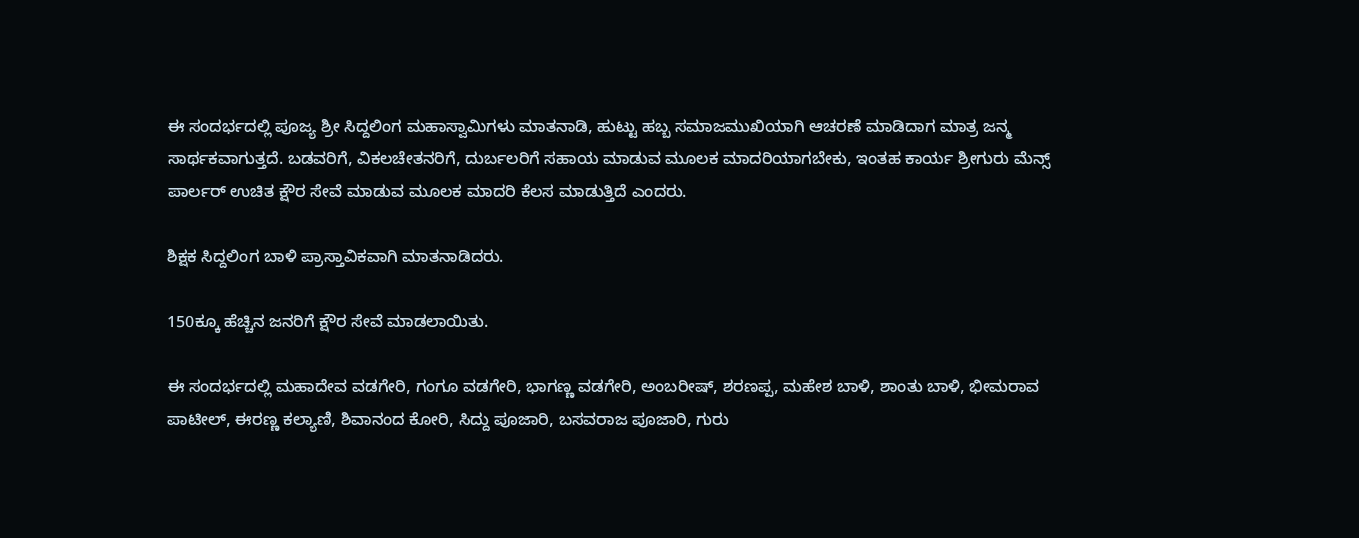ಈ ಸಂದರ್ಭದಲ್ಲಿ ಪೂಜ್ಯ ಶ್ರೀ ಸಿದ್ದಲಿಂಗ ಮಹಾಸ್ವಾಮಿಗಳು ಮಾತನಾಡಿ, ಹುಟ್ಟು ಹಬ್ಬ ಸಮಾಜಮುಖಿಯಾಗಿ ಆಚರಣೆ ಮಾಡಿದಾಗ ಮಾತ್ರ ಜನ್ಮ ಸಾರ್ಥಕವಾಗುತ್ತದೆ. ಬಡವರಿಗೆ, ವಿಕಲಚೇತನರಿಗೆ, ದುರ್ಬಲರಿಗೆ ಸಹಾಯ ಮಾಡುವ ಮೂಲಕ ಮಾದರಿಯಾಗಬೇಕು, ಇಂತಹ ಕಾರ್ಯ ಶ್ರೀಗುರು ಮೆನ್ಸ್ ಪಾರ್ಲರ್ ಉಚಿತ ಕ್ಷೌರ ಸೇವೆ ಮಾಡುವ ಮೂಲಕ ಮಾದರಿ ಕೆಲಸ ಮಾಡುತ್ತಿದೆ ಎಂದರು.

ಶಿಕ್ಷಕ ಸಿದ್ದಲಿಂಗ ಬಾಳಿ ಪ್ರಾಸ್ತಾವಿಕವಾಗಿ ಮಾತನಾಡಿದರು.

150ಕ್ಕೂ ಹೆಚ್ಚಿನ ಜನರಿಗೆ ಕ್ಷೌರ ಸೇವೆ ಮಾಡಲಾಯಿತು.

ಈ ಸಂದರ್ಭದಲ್ಲಿ ಮಹಾದೇವ ವಡಗೇರಿ, ಗಂಗೂ ವಡಗೇರಿ, ಭಾಗಣ್ಣ ವಡಗೇರಿ, ಅಂಬರೀಷ್, ಶರಣಪ್ಪ, ಮಹೇಶ ಬಾಳಿ, ಶಾಂತು ಬಾಳಿ, ಭೀಮರಾವ ಪಾಟೀಲ್, ಈರಣ್ಣ ಕಲ್ಯಾಣಿ, ಶಿವಾನಂದ ಕೋರಿ, ಸಿದ್ದು ಪೂಜಾರಿ, ಬಸವರಾಜ ಪೂಜಾರಿ, ಗುರು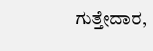ಗುತ್ತೇದಾರ,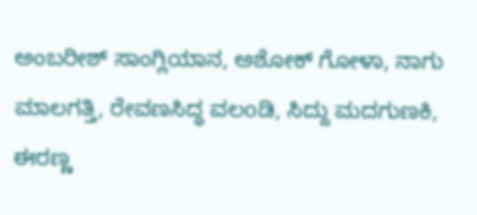ಅಂಬರೀಶ್ ಸಾಂಗ್ಲಿಯಾನ, ಅಶೋಕ್ ಗೋಳಾ, ನಾಗು ಮಾಲಗತ್ತಿ, ರೇವಣಸಿದ್ಧ ವಲoಡಿ, ಸಿದ್ದು ಮದಗುಣಕಿ, ಈರಣ್ಣ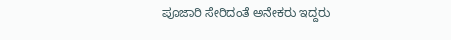ಪೂಜಾರಿ ಸೇರಿದಂತೆ ಅನೇಕರು ಇದ್ದರು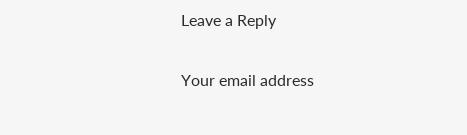Leave a Reply

Your email address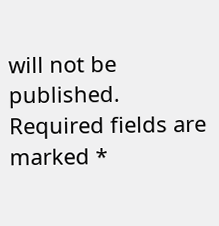will not be published. Required fields are marked *